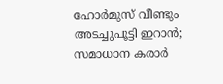ഹോർമുസ് വീണ്ടും അടച്ചുപൂട്ടി ഇറാൻ; സമാധാന കരാർ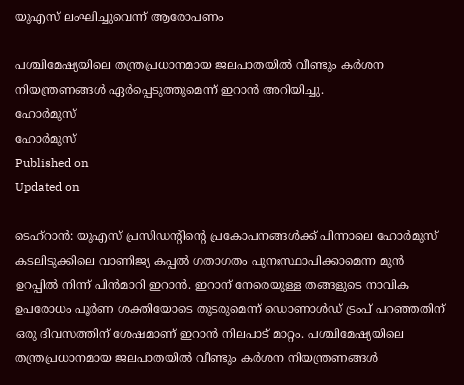യുഎസ് ലംഘിച്ചുവെന്ന് ആരോപണം

പശ്ചിമേഷ്യയിലെ തന്ത്രപ്രധാനമായ ജലപാതയിൽ വീണ്ടും കർശന നിയന്ത്രണങ്ങൾ ഏർപ്പെടുത്തുമെന്ന് ഇറാൻ അറിയിച്ചു.
ഹോർമുസ്
ഹോർമുസ്
Published on
Updated on

ടെഹ്റാൻ: യുഎസ് പ്രസിഡൻ്റിൻ്റെ പ്രകോപനങ്ങൾക്ക് പിന്നാലെ ഹോർമുസ് കടലിടുക്കിലെ വാണിജ്യ കപ്പൽ ഗതാഗതം പുനഃസ്ഥാപിക്കാമെന്ന മുൻ ഉറപ്പിൽ നിന്ന് പിന്‍മാറി ഇറാൻ. ഇറാന് നേരെയുള്ള തങ്ങളുടെ നാവിക ഉപരോധം പൂർണ ശക്തിയോടെ തുടരുമെന്ന് ഡൊണാൾഡ് ട്രംപ് പറഞ്ഞതിന് ഒരു ദിവസത്തിന് ശേഷമാണ് ഇറാൻ നിലപാട് മാറ്റം. പശ്ചിമേഷ്യയിലെ തന്ത്രപ്രധാനമായ ജലപാതയിൽ വീണ്ടും കർശന നിയന്ത്രണങ്ങൾ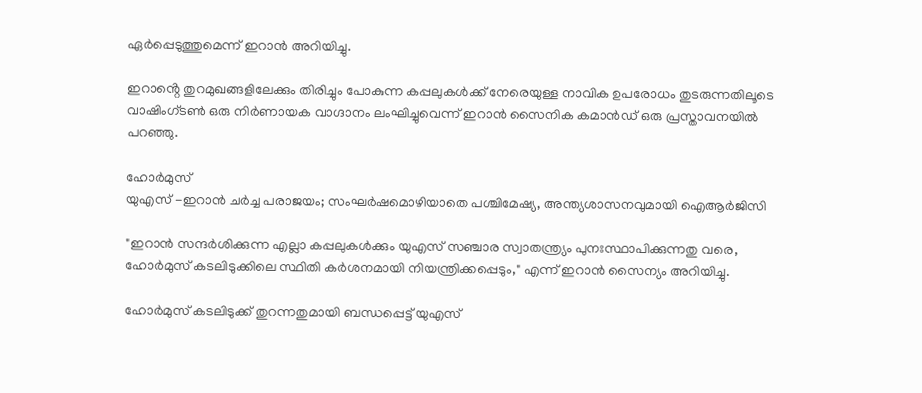ഏർപ്പെടുത്തുമെന്ന് ഇറാൻ അറിയിച്ചു.

ഇറാൻ്റെ തുറമുഖങ്ങളിലേക്കും തിരിച്ചും പോകുന്ന കപ്പലുകൾക്ക് നേരെയുള്ള നാവിക ഉപരോധം തുടരുന്നതിലൂടെ വാഷിംഗ്ടൺ ഒരു നിർണായക വാഗ്ദാനം ലംഘിച്ചുവെന്ന് ഇറാൻ സൈനിക കമാൻഡ് ഒരു പ്രസ്താവനയിൽ പറഞ്ഞു.

ഹോർമുസ്
യുഎസ് -ഇറാൻ ചർച്ച പരാജയം; സംഘർഷമൊഴിയാതെ പശ്ചിമേഷ്യ, അന്ത്യശാസനവുമായി ഐആർജിസി

"ഇറാൻ സന്ദർശിക്കുന്ന എല്ലാ കപ്പലുകൾക്കും യുഎസ് സഞ്ചാര സ്വാതന്ത്ര്യം പുനഃസ്ഥാപിക്കുന്നതു വരെ, ഹോർമുസ് കടലിടുക്കിലെ സ്ഥിതി കർശനമായി നിയന്ത്രിക്കപ്പെടും," എന്ന് ഇറാൻ സൈന്യം അറിയിച്ചു.

ഹോര്‍മുസ് കടലിടുക്ക് തുറന്നതുമായി ബന്ധപ്പെട്ട് യുഎസ്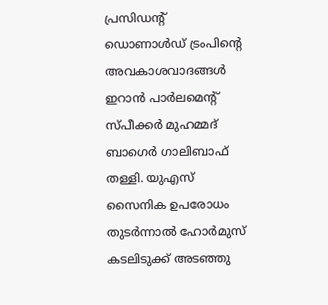പ്രസിഡൻ്റ് ഡൊണാള്‍ഡ് ട്രംപിന്റെ അവകാശവാദങ്ങള്‍ ഇറാന്‍ പാര്‍ലമെൻ്റ് സ്പീക്കര്‍ മുഹമ്മദ് ബാഗെര്‍ ഗാലിബാഫ് തള്ളി. യുഎസ് സൈനിക ഉപരോധം തുടര്‍ന്നാല്‍ ഹോര്‍മുസ് കടലിടുക്ക് അടഞ്ഞു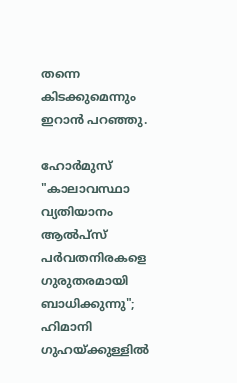തന്നെ കിടക്കുമെന്നും ഇറാന്‍ പറഞ്ഞു.

ഹോർമുസ്
"കാലാവസ്ഥാ വ്യതിയാനം ആൽപ്‌സ് പർവതനിരകളെ ഗുരുതരമായി ബാധിക്കുന്നു"; ഹിമാനി ഗുഹയ്ക്കുള്ളിൽ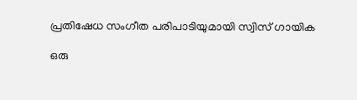പ്രതിഷേധ സംഗീത പരിപാടിയുമായി സ്വിസ് ഗായിക

ഒരു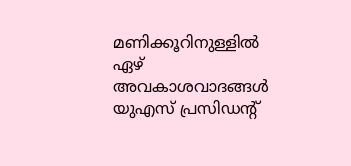മണിക്കൂറിനുള്ളിൽ ഏഴ് അവകാശവാദങ്ങൾ യുഎസ് പ്രസിഡൻ്റ്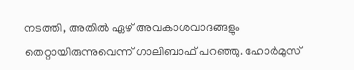നടത്തി, അതിൽ ഏഴ് അവകാശവാദങ്ങളും തെറ്റായിരുന്നുവെന്ന് ഗാലിബാഫ് പറഞ്ഞു. ഹോർമുസ്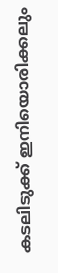കടലിടുക്ക് ഇനിയൊരിക്കലും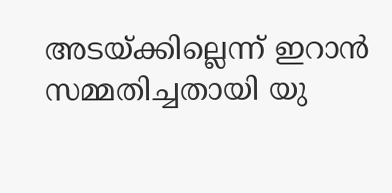അടയ്ക്കില്ലെന്ന് ഇറാൻ സമ്മതിച്ചതായി യു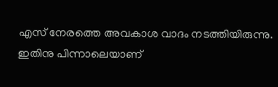എസ് നേരത്തെ അവകാശ വാദം നടത്തിയിരുന്നു. ഇതിനു പിന്നാലെയാണ്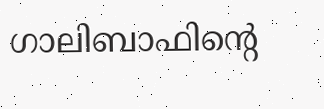ഗാലിബാഫിൻ്റെ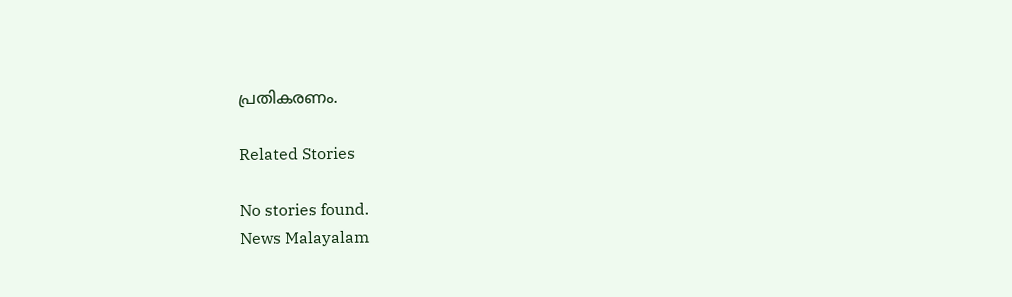പ്രതികരണം.

Related Stories

No stories found.
News Malayalam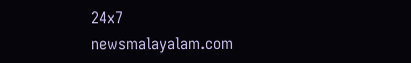24x7
newsmalayalam.com